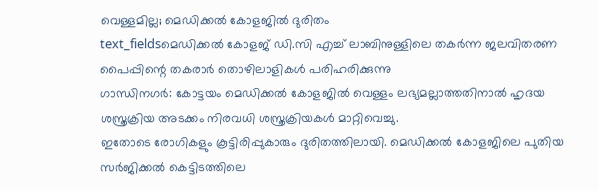വെള്ളമില്ല; മെഡിക്കൽ കോളജിൽ ദുരിതം
text_fieldsമെഡിക്കൽ കോളജ് ഡി.സി എച്ച് ലാബിനുള്ളിലെ തകർന്ന ജലവിതരണ പൈപ്പിന്റെ തകരാർ തൊഴിലാളികൾ പരിഹരിക്കുന്നു
ഗാന്ധിനഗർ: കോട്ടയം മെഡിക്കൽ കോളജിൽ വെള്ളം ലഭ്യമല്ലാത്തതിനാൽ ഹൃദയ ശസ്ത്രക്രിയ അടക്കം നിരവധി ശസ്ത്രക്രിയകൾ മാറ്റിവെച്ചു.
ഇതോടെ രോഗികളും കൂട്ടിരിപ്പുകാരും ദുരിതത്തിലായി. മെഡിക്കൽ കോളജിലെ പുതിയ സർജിക്കൽ കെട്ടിടത്തിലെ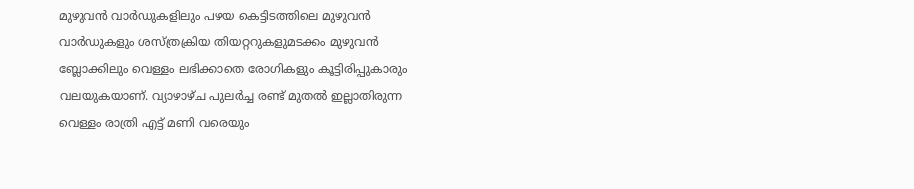മുഴുവൻ വാർഡുകളിലും പഴയ കെട്ടിടത്തിലെ മുഴുവൻ വാർഡുകളും ശസ്ത്രക്രിയ തിയറ്ററുകളുമടക്കം മുഴുവൻ ബ്ലോക്കിലും വെള്ളം ലഭിക്കാതെ രോഗികളും കൂട്ടിരിപ്പുകാരും വലയുകയാണ്. വ്യാഴാഴ്ച പുലർച്ച രണ്ട് മുതൽ ഇല്ലാതിരുന്ന വെള്ളം രാത്രി എട്ട് മണി വരെയും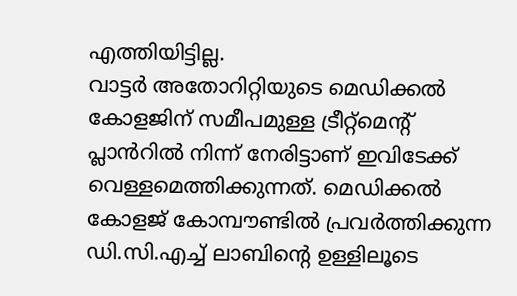എത്തിയിട്ടില്ല.
വാട്ടർ അതോറിറ്റിയുടെ മെഡിക്കൽ കോളജിന് സമീപമുള്ള ട്രീറ്റ്മെന്റ് പ്ലാൻറിൽ നിന്ന് നേരിട്ടാണ് ഇവിടേക്ക് വെള്ളമെത്തിക്കുന്നത്. മെഡിക്കൽ കോളജ് കോമ്പൗണ്ടിൽ പ്രവർത്തിക്കുന്ന ഡി.സി.എച്ച് ലാബിന്റെ ഉള്ളിലൂടെ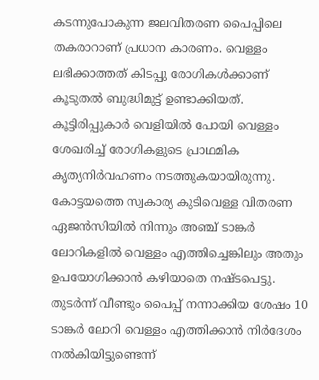കടന്നുപോകുന്ന ജലവിതരണ പൈപ്പിലെ തകരാറാണ് പ്രധാന കാരണം. വെള്ളം ലഭിക്കാത്തത് കിടപ്പു രോഗികൾക്കാണ് കൂടുതൽ ബുദ്ധിമുട്ട് ഉണ്ടാക്കിയത്. കൂട്ടിരിപ്പുകാർ വെളിയിൽ പോയി വെള്ളം ശേഖരിച്ച് രോഗികളുടെ പ്രാഥമിക കൃത്യനിർവഹണം നടത്തുകയായിരുന്നു. കോട്ടയത്തെ സ്വകാര്യ കുടിവെള്ള വിതരണ ഏജൻസിയിൽ നിന്നും അഞ്ച് ടാങ്കർ ലോറികളിൽ വെള്ളം എത്തിച്ചെങ്കിലും അതും ഉപയോഗിക്കാൻ കഴിയാതെ നഷ്ടപെട്ടു. തുടർന്ന് വീണ്ടും പൈപ്പ് നന്നാക്കിയ ശേഷം 10 ടാങ്കർ ലോറി വെള്ളം എത്തിക്കാൻ നിർദേശം നൽകിയിട്ടുണ്ടെന്ന്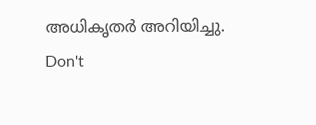അധികൃതർ അറിയിച്ചു.
Don't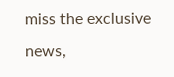miss the exclusive news,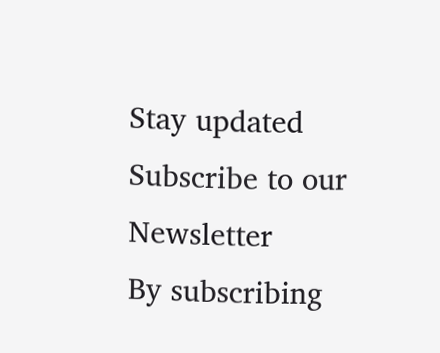Stay updated
Subscribe to our Newsletter
By subscribing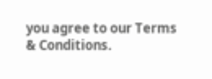you agree to our Terms & Conditions.